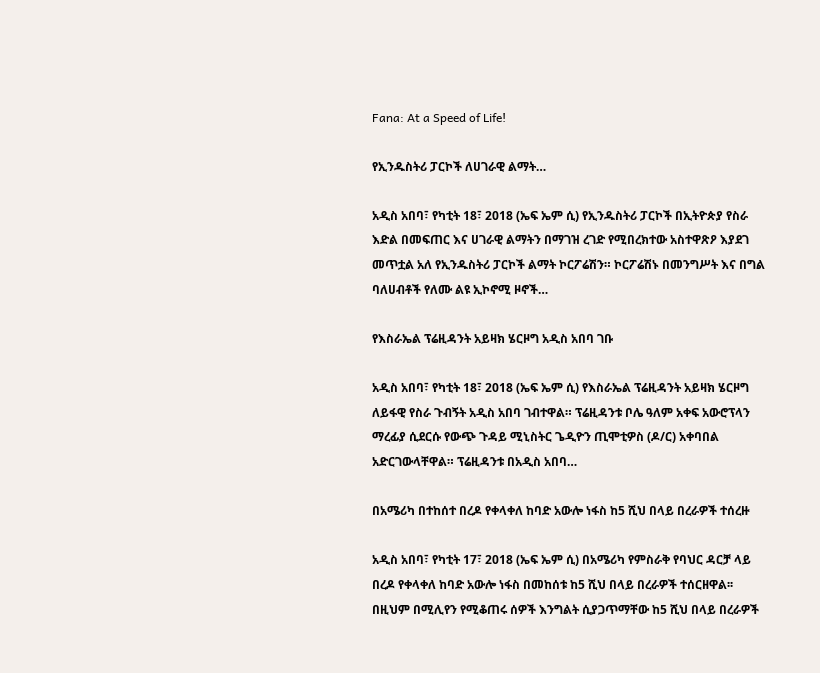Fana: At a Speed of Life!

የኢንዱስትሪ ፓርኮች ለሀገራዊ ልማት…

አዲስ አበባ፣ የካቲት 18፣ 2018 (ኤፍ ኤም ሲ) የኢንዱስትሪ ፓርኮች በኢትዮጵያ የስራ እድል በመፍጠር እና ሀገራዊ ልማትን በማገዝ ረገድ የሚበረክተው አስተዋጽዖ እያደገ መጥቷል አለ የኢንዱስትሪ ፓርኮች ልማት ኮርፖሬሽን። ኮርፖሬሽኑ በመንግሥት እና በግል ባለሀብቶች የለሙ ልዩ ኢኮኖሚ ዞኖች…

የእስራኤል ፕሬዚዳንት አይዛክ ሄርዞግ አዲስ አበባ ገቡ

አዲስ አበባ፣ የካቲት 18፣ 2018 (ኤፍ ኤም ሲ) የእስራኤል ፕሬዚዳንት አይዛክ ሄርዞግ ለይፋዊ የስራ ጉብኝት አዲስ አበባ ገብተዋል። ፕሬዚዳንቱ ቦሌ ዓለም አቀፍ አውሮፕላን ማረፊያ ሲደርሱ የውጭ ጉዳይ ሚኒስትር ጌዲዮን ጢሞቲዎስ (ዶ/ር) አቀባበል አድርገውላቸዋል። ፕሬዚዳንቱ በአዲስ አበባ…

በአሜሪካ በተከሰተ በረዶ የቀላቀለ ከባድ አውሎ ነፋስ ከ5 ሺህ በላይ በረራዎች ተሰረዙ

አዲስ አበባ፣ የካቲት 17፣ 2018 (ኤፍ ኤም ሲ) በአሜሪካ የምስራቅ የባህር ዳርቻ ላይ በረዶ የቀላቀለ ከባድ አውሎ ነፋስ በመከሰቱ ከ5 ሺህ በላይ በረራዎች ተሰርዘዋል፡፡ በዚህም በሚሊየን የሚቆጠሩ ሰዎች እንግልት ሲያጋጥማቸው ከ5 ሺህ በላይ በረራዎች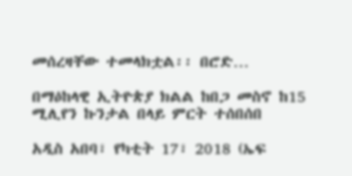መሰረዛቸው ተመላክቷል፡፡ በሮድ…

በማዕከላዊ ኢትዮጵያ ክልል ከበጋ መስኖ ከ15 ሚሊየን ኩንታል በላይ ምርት ተሰበሰበ

አዲስ አበባ፣ የካቲት 17፣ 2018 (ኤፍ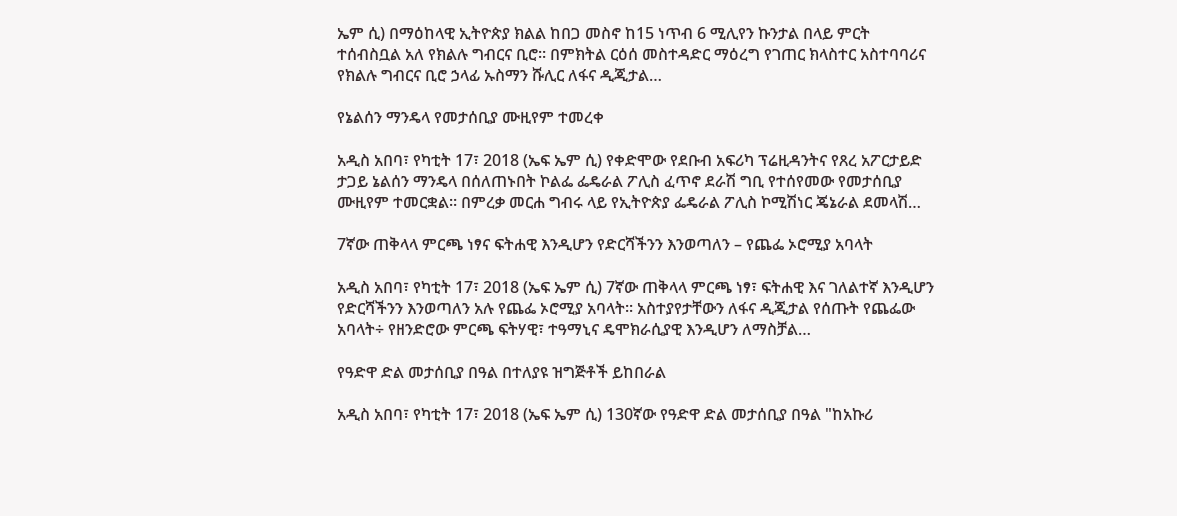ኤም ሲ) በማዕከላዊ ኢትዮጵያ ክልል ከበጋ መስኖ ከ15 ነጥብ 6 ሚሊየን ኩንታል በላይ ምርት ተሰብስቧል አለ የክልሉ ግብርና ቢሮ። በምክትል ርዕሰ መስተዳድር ማዕረግ የገጠር ክላስተር አስተባባሪና የክልሉ ግብርና ቢሮ ኃላፊ ኡስማን ሹሊር ለፋና ዲጂታል…

የኔልሰን ማንዴላ የመታሰቢያ ሙዚየም ተመረቀ

አዲስ አበባ፣ የካቲት 17፣ 2018 (ኤፍ ኤም ሲ) የቀድሞው የደቡብ አፍሪካ ፕሬዚዳንትና የጸረ አፖርታይድ ታጋይ ኔልሰን ማንዴላ በሰለጠኑበት ኮልፌ ፌዴራል ፖሊስ ፈጥኖ ደራሽ ግቢ የተሰየመው የመታሰቢያ ሙዚየም ተመርቋል። በምረቃ መርሐ ግብሩ ላይ የኢትዮጵያ ፌዴራል ፖሊስ ኮሚሽነር ጄኔራል ደመላሽ…

7ኛው ጠቅላላ ምርጫ ነፃና ፍትሐዊ እንዲሆን የድርሻችንን እንወጣለን – የጨፌ ኦሮሚያ አባላት

አዲስ አበባ፣ የካቲት 17፣ 2018 (ኤፍ ኤም ሲ) 7ኛው ጠቅላላ ምርጫ ነፃ፣ ፍትሐዊ እና ገለልተኛ እንዲሆን የድርሻችንን እንወጣለን አሉ የጨፌ ኦሮሚያ አባላት፡፡ አስተያየታቸውን ለፋና ዲጂታል የሰጡት የጨፌው አባላት÷ የዘንድሮው ምርጫ ፍትሃዊ፣ ተዓማኒና ዴሞክራሲያዊ እንዲሆን ለማስቻል…

የዓድዋ ድል መታሰቢያ በዓል በተለያዩ ዝግጅቶች ይከበራል

አዲስ አበባ፣ የካቲት 17፣ 2018 (ኤፍ ኤም ሲ) 130ኛው የዓድዋ ድል መታሰቢያ በዓል "ከአኩሪ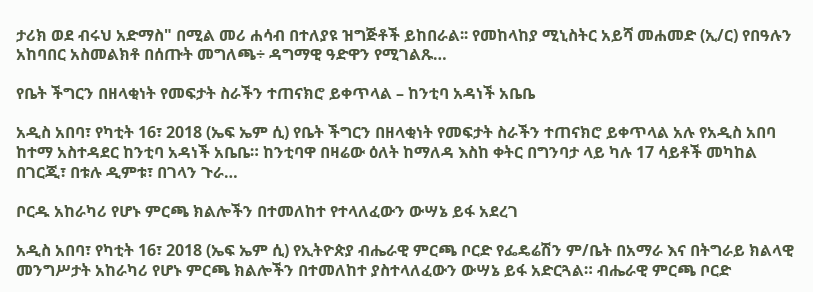ታሪክ ወደ ብሩህ አድማስ" በሚል መሪ ሐሳብ በተለያዩ ዝግጅቶች ይከበራል፡፡ የመከላከያ ሚኒስትር አይሻ መሐመድ (ኢ/ር) የበዓሉን አከባበር አስመልክቶ በሰጡት መግለጫ÷ ዳግማዊ ዓድዋን የሚገልጹ…

የቤት ችግርን በዘላቂነት የመፍታት ስራችን ተጠናክሮ ይቀጥላል – ከንቲባ አዳነች አቤቤ

አዲስ አበባ፣ የካቲት 16፣ 2018 (ኤፍ ኤም ሲ) የቤት ችግርን በዘላቂነት የመፍታት ስራችን ተጠናክሮ ይቀጥላል አሉ የአዲስ አበባ ከተማ አስተዳደር ከንቲባ አዳነች አቤቤ። ከንቲባዋ በዛሬው ዕለት ከማለዳ እስከ ቀትር በግንባታ ላይ ካሉ 17 ሳይቶች መካከል በገርጂ፣ በቱሉ ዲምቱ፣ በገላን ጉራ…

ቦርዱ አከራካሪ የሆኑ ምርጫ ክልሎችን በተመለከተ የተላለፈውን ውሣኔ ይፋ አደረገ

አዲስ አበባ፣ የካቲት 16፣ 2018 (ኤፍ ኤም ሲ) የኢትዮጵያ ብሔራዊ ምርጫ ቦርድ የፌዴሬሽን ም/ቤት በአማራ እና በትግራይ ክልላዊ መንግሥታት አከራካሪ የሆኑ ምርጫ ክልሎችን በተመለከተ ያስተላለፈውን ውሣኔ ይፋ አድርጓል። ብሔራዊ ምርጫ ቦርድ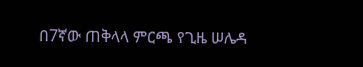በ7ኛው ጠቅላላ ምርጫ የጊዜ ሠሌዳ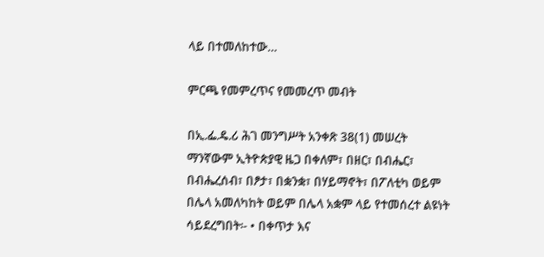ላይ በተመለከተው…

ምርጫ የመምረጥና የመመረጥ መብት

በኢ.ፌ.ዴ.ሪ ሕገ መንግሥት አንቀጽ 38(1) መሠረት ማንኛውም ኢትዮጵያዊ ዜጋ በቀለም፣ በዘር፣ በብሔር፣ በብሔረሰብ፣ በፆታ፣ በቋንቋ፣ በሃይማኖት፣ በፖለቲካ ወይም በሌላ አመለካከት ወይም በሌላ አቋም ላይ የተመሰረተ ልዩነት ሳይደረግበት፡- • በቀጥታ እና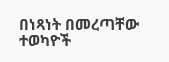በነጻነት በመረጣቸው ተወካዮች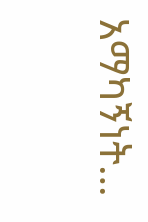አማካኝነት…